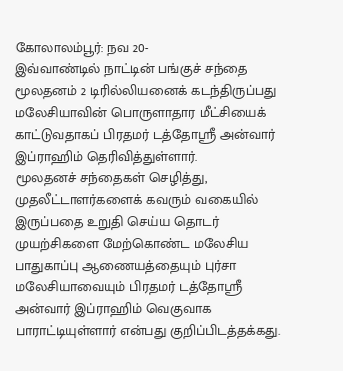கோலாலம்பூர்: நவ 20-
இவ்வாண்டில் நாட்டின் பங்குச் சந்தை மூலதனம் 2 டிரில்லியனைக் கடந்திருப்பது மலேசியாவின் பொருளாதார மீட்சியைக் காட்டுவதாகப் பிரதமர் டத்தோஶ்ரீ அன்வார் இப்ராஹிம் தெரிவித்துள்ளார்.
மூலதனச் சந்தைகள் செழித்து, முதலீட்டாளர்களைக் கவரும் வகையில் இருப்பதை உறுதி செய்ய தொடர் முயற்சிகளை மேற்கொண்ட மலேசிய பாதுகாப்பு ஆணையத்தையும் புர்சா மலேசியாவையும் பிரதமர் டத்தோஸ்ரீ அன்வார் இப்ராஹிம் வெகுவாக பாராட்டியுள்ளார் என்பது குறிப்பிடத்தக்கது.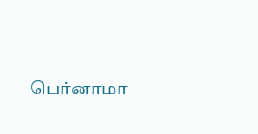பெர்னாமா